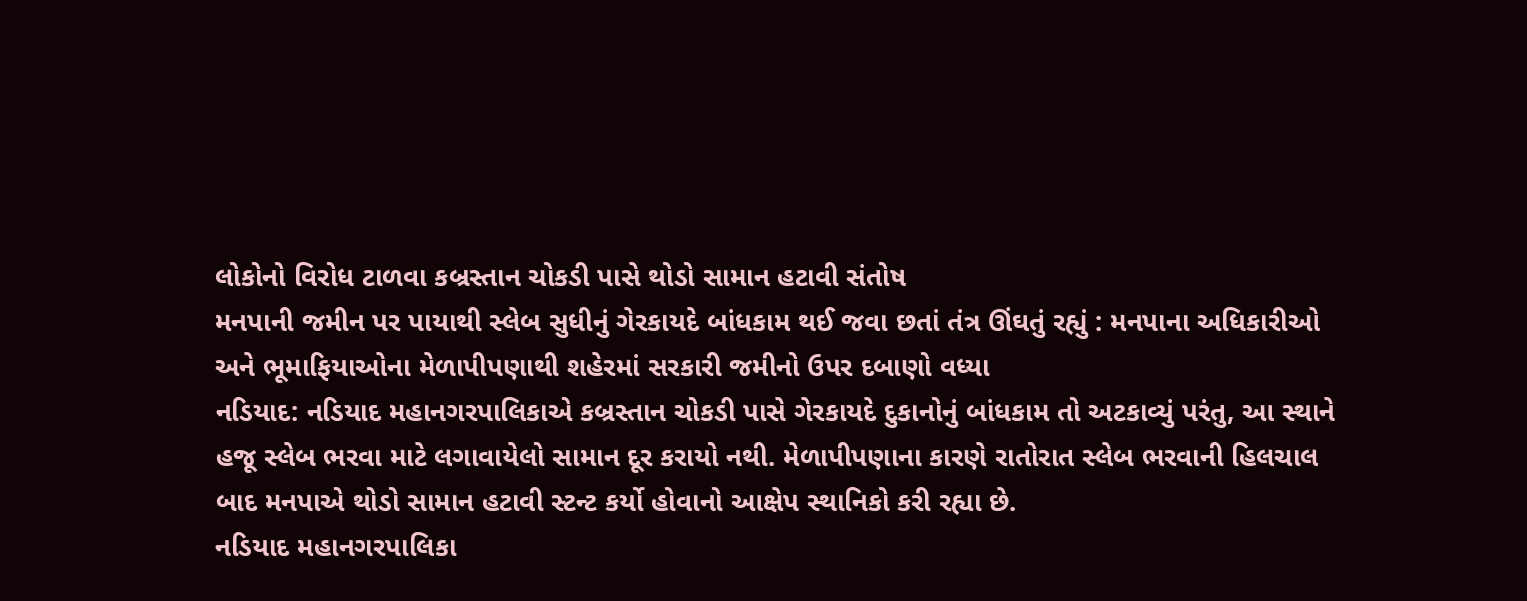લોકોનો વિરોધ ટાળવા કબ્રસ્તાન ચોકડી પાસે થોડો સામાન હટાવી સંતોષ
મનપાની જમીન પર પાયાથી સ્લેબ સુધીનું ગેરકાયદે બાંધકામ થઈ જવા છતાં તંત્ર ઊંઘતું રહ્યું : મનપાના અધિકારીઓ અને ભૂમાફિયાઓના મેળાપીપણાથી શહેરમાં સરકારી જમીનો ઉપર દબાણો વધ્યા
નડિયાદ: નડિયાદ મહાનગરપાલિકાએ કબ્રસ્તાન ચોકડી પાસે ગેરકાયદે દુકાનોનું બાંધકામ તો અટકાવ્યું પરંતુ, આ સ્થાને હજૂ સ્લેબ ભરવા માટે લગાવાયેલો સામાન દૂર કરાયો નથી. મેળાપીપણાના કારણે રાતોરાત સ્લેબ ભરવાની હિલચાલ બાદ મનપાએ થોડો સામાન હટાવી સ્ટન્ટ કર્યો હોવાનો આક્ષેપ સ્થાનિકો કરી રહ્યા છે.
નડિયાદ મહાનગરપાલિકા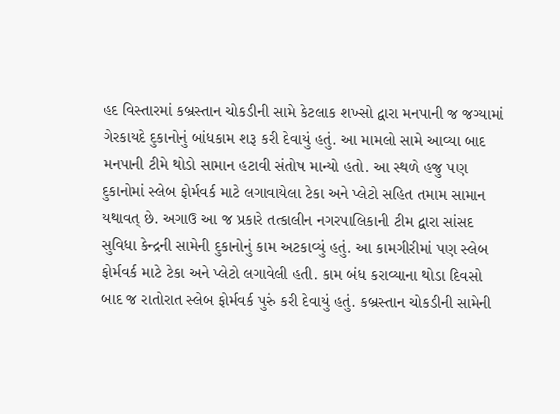હદ વિસ્તારમાં કબ્રસ્તાન ચોકડીની સામે કેટલાક શખ્સો દ્વારા મનપાની જ જગ્યામાં ગેરકાયદે દુકાનોનું બાંધકામ શરૂ કરી દેવાયું હતું. આ મામલો સામે આવ્યા બાદ મનપાની ટીમે થોડો સામાન હટાવી સંતોષ માન્યો હતો. આ સ્થળે હજુ પણ દુકાનોમાં સ્લેબ ફોર્મવર્ક માટે લગાવાયેલા ટેકા અને પ્લેટો સહિત તમામ સામાન યથાવત્ છે. અગાઉ આ જ પ્રકારે તત્કાલીન નગરપાલિકાની ટીમ દ્વારા સાંસદ સુવિધા કેન્દ્રની સામેની દુકાનોનું કામ અટકાવ્યું હતું. આ કામગીરીમાં પણ સ્લેબ ફોર્મવર્ક માટે ટેકા અને પ્લેટો લગાવેલી હતી. કામ બંધ કરાવ્યાના થોડા દિવસો બાદ જ રાતોરાત સ્લેબ ફોર્મવર્ક પુરું કરી દેવાયું હતું. કબ્રસ્તાન ચોકડીની સામેની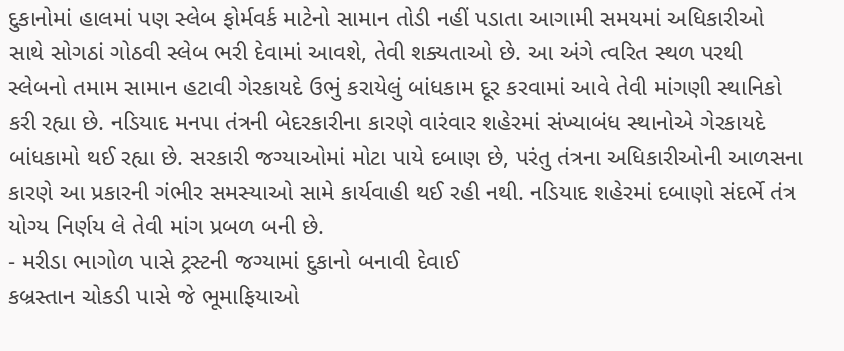દુકાનોમાં હાલમાં પણ સ્લેબ ફોર્મવર્ક માટેનો સામાન તોડી નહીં પડાતા આગામી સમયમાં અધિકારીઓ સાથે સોગઠાં ગોઠવી સ્લેબ ભરી દેવામાં આવશે, તેવી શક્યતાઓ છે. આ અંગે ત્વરિત સ્થળ પરથી સ્લેબનો તમામ સામાન હટાવી ગેરકાયદે ઉભું કરાયેલું બાંધકામ દૂર કરવામાં આવે તેવી માંગણી સ્થાનિકો કરી રહ્યા છે. નડિયાદ મનપા તંત્રની બેદરકારીના કારણે વારંવાર શહેરમાં સંખ્યાબંધ સ્થાનોએ ગેરકાયદે બાંધકામો થઈ રહ્યા છે. સરકારી જગ્યાઓમાં મોટા પાયે દબાણ છે, પરંતુ તંત્રના અધિકારીઓની આળસના કારણે આ પ્રકારની ગંભીર સમસ્યાઓ સામે કાર્યવાહી થઈ રહી નથી. નડિયાદ શહેરમાં દબાણો સંદર્ભે તંત્ર યોગ્ય નિર્ણય લે તેવી માંગ પ્રબળ બની છે.
- મરીડા ભાગોળ પાસે ટ્રસ્ટની જગ્યામાં દુકાનો બનાવી દેવાઈ
કબ્રસ્તાન ચોકડી પાસે જે ભૂમાફિયાઓ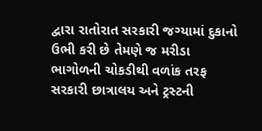દ્વારા રાતોરાત સરકારી જગ્યામાં દુકાનો ઉભી કરી છે તેમણે જ મરીડા ભાગોળની ચોકડીથી વળાંક તરફ સરકારી છાત્રાલય અને ટ્રસ્ટની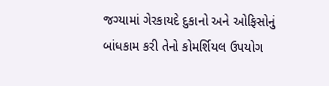જગ્યામાં ગેરકાયદે દુકાનો અને ઓફિસોનું બાંધકામ કરી તેનો કોમર્શિયલ ઉપયોગ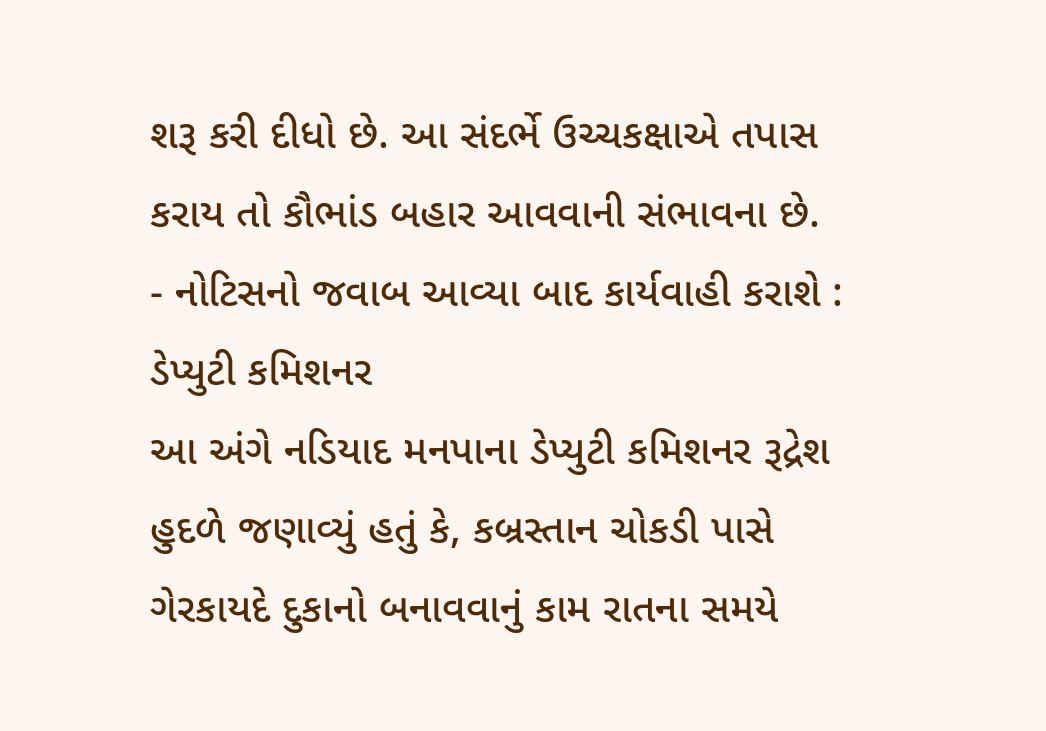શરૂ કરી દીધો છે. આ સંદર્ભે ઉચ્ચકક્ષાએ તપાસ કરાય તો કૌભાંડ બહાર આવવાની સંભાવના છે.
- નોટિસનો જવાબ આવ્યા બાદ કાર્યવાહી કરાશે : ડેપ્યુટી કમિશનર
આ અંગે નડિયાદ મનપાના ડેપ્યુટી કમિશનર રૂદ્રેશ હુદળે જણાવ્યું હતું કે, કબ્રસ્તાન ચોકડી પાસે ગેરકાયદે દુકાનો બનાવવાનું કામ રાતના સમયે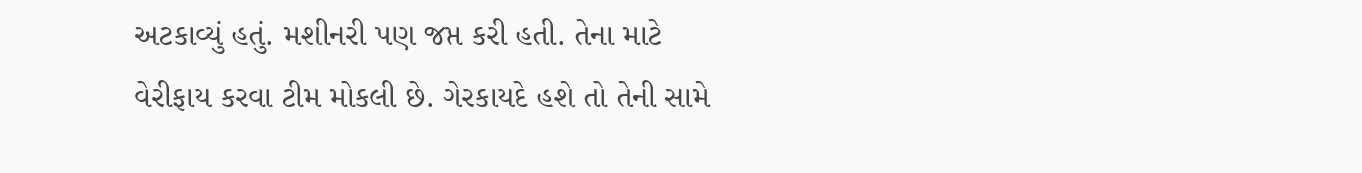અટકાવ્યું હતું. મશીનરી પણ જપ્ત કરી હતી. તેના માટે વેરીફાય કરવા ટીમ મોકલી છે. ગેરકાયદે હશે તો તેની સામે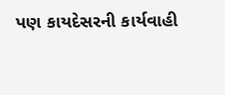પણ કાયદેસરની કાર્યવાહી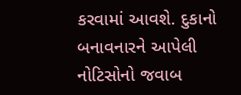કરવામાં આવશે. દુકાનો બનાવનારને આપેલી નોટિસોનો જવાબ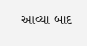આવ્યા બાદ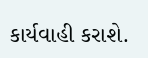કાર્યવાહી કરાશે.